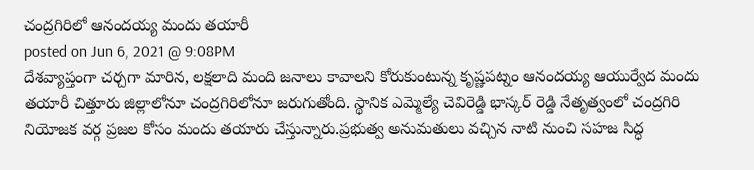చంద్రగిరిలో ఆనందయ్య మందు తయారీ
posted on Jun 6, 2021 @ 9:08PM
దేశవ్యాప్తంగా చర్చగా మారిన, లక్షలాది మంది జనాలు కావాలని కోరుకుంటున్న కృష్ణపట్నం ఆనందయ్య ఆయుర్వేద మందు తయారీ చిత్తూరు జిల్లాలోనూ చంద్రగిరిలోనూ జరుగుతోంది. స్థానిక ఎమ్మెల్యే చెవిరెడ్డి భాస్కర్ రెడ్డి నేతృత్వంలో చంద్రగిరి నియోజక వర్గ ప్రజల కోసం మందు తయారు చేస్తున్నారు.ప్రభుత్వ అనుమతులు వచ్చిన నాటి నుంచి సహజ సిద్ధ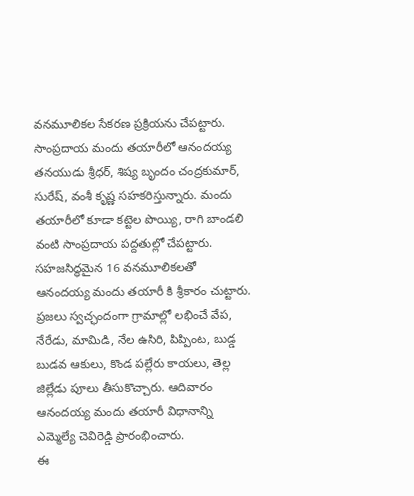వనమూలికల సేకరణ ప్రక్రియను చేపట్టారు. సాంప్రదాయ మందు తయారీలో ఆనందయ్య తనయుడు శ్రీధర్, శిష్య బృందం చంద్రకుమార్, సురేష్, వంశీ కృష్ణ సహకరిస్తున్నారు. మందు తయారీలో కూడా కట్టెల పొయ్యి, రాగి బాండలి వంటి సాంప్రదాయ పద్దతుల్లో చేపట్టారు.
సహజసిద్ధమైన 16 వనమూలికలతో ఆనందయ్య మందు తయారీ కి శ్రీకారం చుట్టారు. ప్రజలు స్వచ్ఛందంగా గ్రామాల్లో లభించే వేప, నేరేడు, మామిడి, నేల ఉసిరి, పిప్పింట, బుడ్డ బుడవ ఆకులు, కొండ పల్లేరు కాయలు, తెల్ల జిల్లేడు పూలు తీసుకొచ్చారు. ఆదివారం ఆనందయ్య మందు తయారీ విధానాన్ని ఎమ్మెల్యే చెవిరెడ్డి ప్రారంభించారు.
ఈ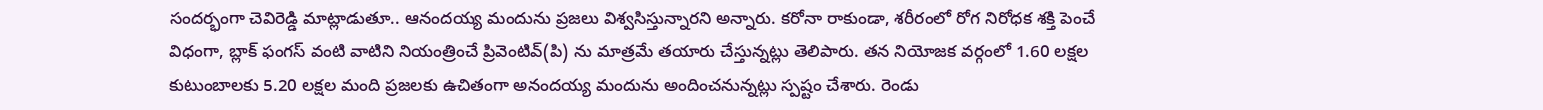సందర్భంగా చెవిరెడ్డి మాట్లాడుతూ.. ఆనందయ్య మందును ప్రజలు విశ్వసిస్తున్నారని అన్నారు. కరోనా రాకుండా, శరీరంలో రోగ నిరోధక శక్తి పెంచే విధంగా, బ్లాక్ ఫంగస్ వంటి వాటిని నియంత్రించే ప్రివెంటివ్(పి) ను మాత్రమే తయారు చేస్తున్నట్లు తెలిపారు. తన నియోజక వర్గంలో 1.60 లక్షల కుటుంబాలకు 5.20 లక్షల మంది ప్రజలకు ఉచితంగా అనందయ్య మందును అందించనున్నట్లు స్పష్టం చేశారు. రెండు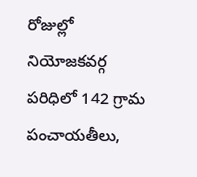రోజుల్లో నియోజకవర్గ పరిధిలో 142 గ్రామ పంచాయతీలు,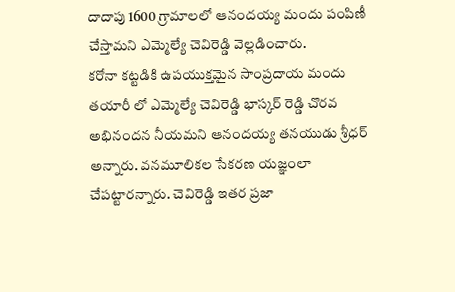దాదాపు 1600 గ్రామాలలో ఆనందయ్య మందు పంపిణీ చేస్తామని ఎమ్మెల్యే చెవిరెడ్డి వెల్లడించారు.
కరోనా కట్టడికి ఉపయుక్తమైన సాంప్రదాయ మందు తయారీ లో ఎమ్మెల్యే చెవిరెడ్డి భాస్కర్ రెడ్డి చొరవ అభినందన నీయమని ఆనందయ్య తనయుడు శ్రీధర్ అన్నారు. వనమూలికల సేకరణ యజ్ఞంలా చేపట్టారన్నారు. చెవిరెడ్డి ఇతర ప్రజా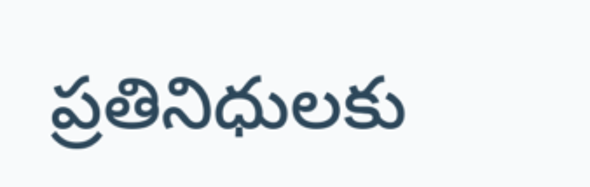ప్రతినిధులకు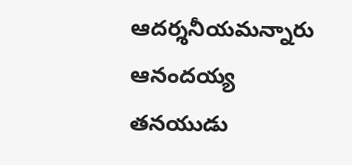ఆదర్శనీయమన్నారు ఆనందయ్య తనయుడు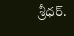శ్రీధర్.